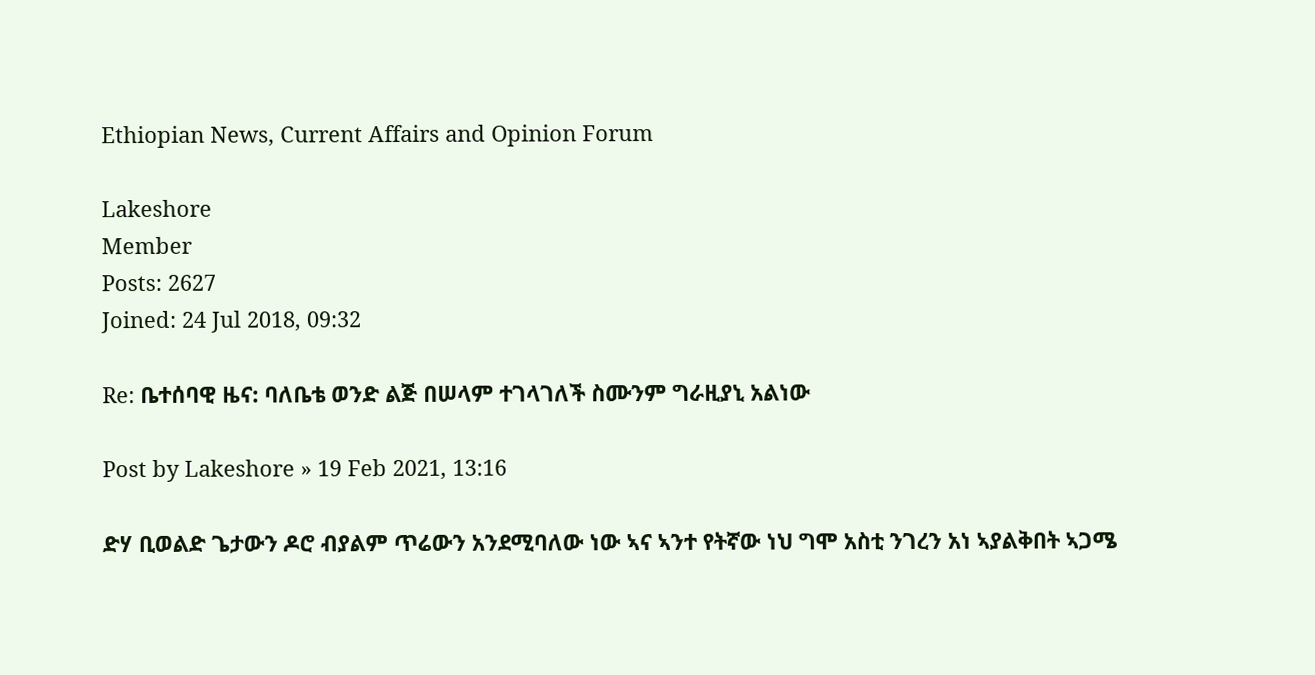Ethiopian News, Current Affairs and Opinion Forum

Lakeshore
Member
Posts: 2627
Joined: 24 Jul 2018, 09:32

Re: ቤተሰባዊ ዜና: ባለቤቴ ወንድ ልጅ በሠላም ተገላገለች ስሙንም ግራዚያኒ አልነው

Post by Lakeshore » 19 Feb 2021, 13:16

ድሃ ቢወልድ ጌታውን ዶሮ ብያልም ጥሬውን አንደሚባለው ነው ኣና ኣንተ የትኛው ነህ ግሞ አስቲ ንገረን አነ ኣያልቅበት ኣጋሜ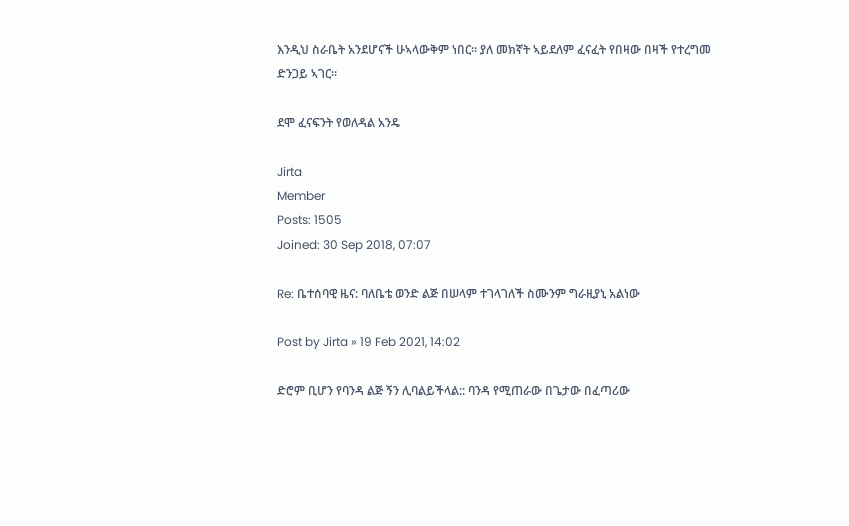እንዲህ ስራቤት አንደሆናች ሁኣላውቅም ነበር። ያለ መክኛት ኣይደለም ፈናፈት የበዛው በዛች የተረግመ ድንጋይ ኣገር።

ደሞ ፈናፍንት የወለዳል አንዴ

Jirta
Member
Posts: 1505
Joined: 30 Sep 2018, 07:07

Re: ቤተሰባዊ ዜና: ባለቤቴ ወንድ ልጅ በሠላም ተገላገለች ስሙንም ግራዚያኒ አልነው

Post by Jirta » 19 Feb 2021, 14:02

ድሮም ቢሆን የባንዳ ልጅ ኝን ሊባልይችላል:: ባንዳ የሚጠራው በጌታው በፈጣሪው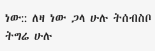ነው:: ለዛ ነው ጋላ ሁሉ ትሰብስቦ ትግሬ ሁሉ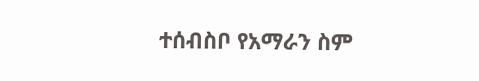ተሰብስቦ የአማራን ስም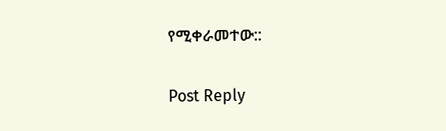የሚቀራመተው::

Post Reply